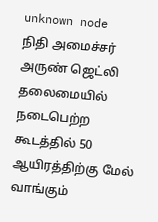unknown node
நிதி அமைச்சர் அருண் ஜெட்லி தலைமையில் நடைபெற்ற கூடத்தில் 50 ஆயிரத்திற்கு மேல் வாங்கும்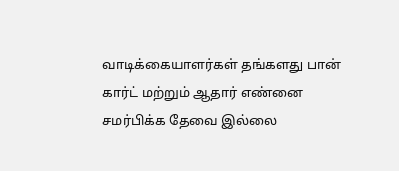வாடிக்கையாளர்கள் தங்களது பான் கார்ட் மற்றும் ஆதார் எண்னை சமர்பிக்க தேவை இல்லை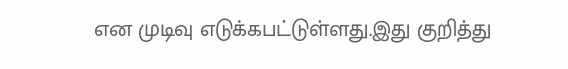என முடிவு எடுக்கபட்டுள்ளது.இது குறித்து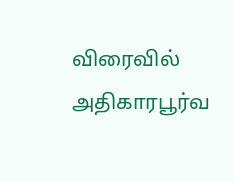விரைவில் அதிகாரபூர்வ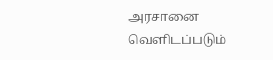அரசானை வெளிடப்படும்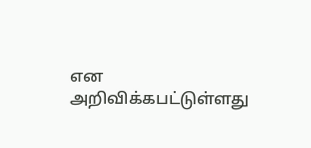என அறிவிக்கபட்டுள்ளது